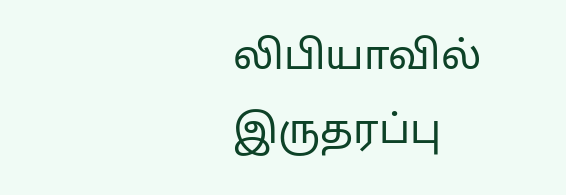லிபியாவில் இருதரப்பு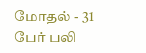மோதல் - 31 பேர் பலி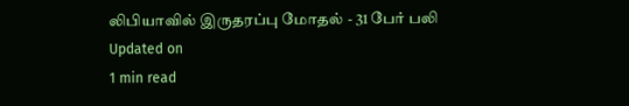லிபியாவில் இருதரப்பு மோதல் - 31 பேர் பலி
Updated on
1 min read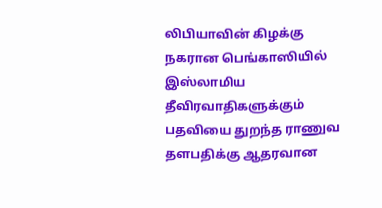லிபியாவின் கிழக்கு நகரான பெங்காஸியில் இஸ்லாமிய தீவிரவாதிகளுக்கும் பதவியை துறந்த ராணுவ தளபதிக்கு ஆதரவான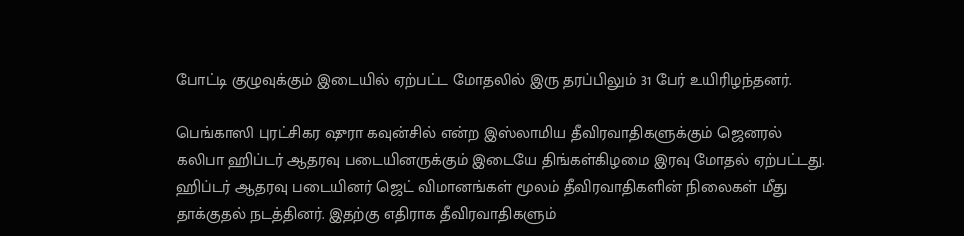போட்டி குழுவுக்கும் இடையில் ஏற்பட்ட மோதலில் இரு தரப்பிலும் 31 பேர் உயிரிழந்தனர்.

பெங்காஸி புரட்சிகர ஷுரா கவுன்சில் என்ற இஸ்லாமிய தீவிரவாதிகளுக்கும் ஜெனரல் கலிபா ஹிப்டர் ஆதரவு படையினருக்கும் இடையே திங்கள்கிழமை இரவு மோதல் ஏற்பட்டது. ஹிப்டர் ஆதரவு படையினர் ஜெட் விமானங்கள் மூலம் தீவிரவாதிகளின் நிலைகள் மீது தாக்குதல் நடத்தினர். இதற்கு எதிராக தீவிரவாதிகளும்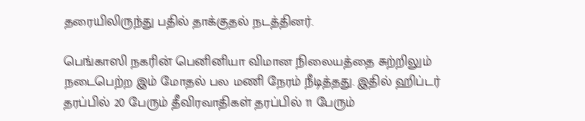தரையிலிருந்து பதில் தாக்குதல் நடத்தினர்.

பெங்காஸி நகரின் பெனினியா விமான நிலையத்தை சுற்றிலும் நடைபெற்ற இம் மோதல் பல மணி நேரம் நீடித்தது. இதில் ஹிப்டர் தரப்பில் 20 பேரும் தீவிரவாதிகள் தரப்பில் 11 பேரும்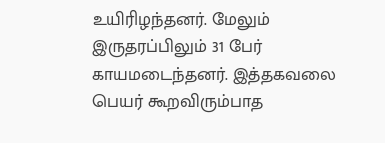உயிரிழந்தனர். மேலும் இருதரப்பிலும் 31 பேர் காயமடைந்தனர். இத்தகவலை பெயர் கூறவிரும்பாத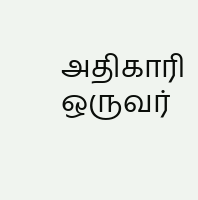அதிகாரி ஒருவர்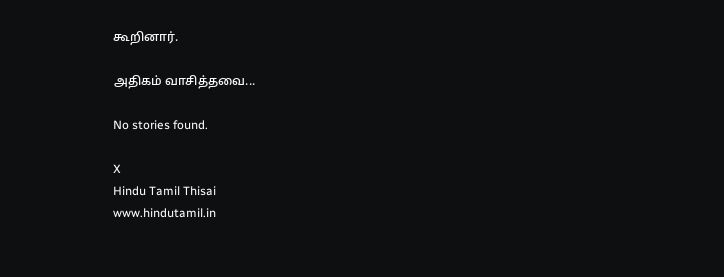கூறினார்.

அதிகம் வாசித்தவை...

No stories found.

X
Hindu Tamil Thisai
www.hindutamil.in